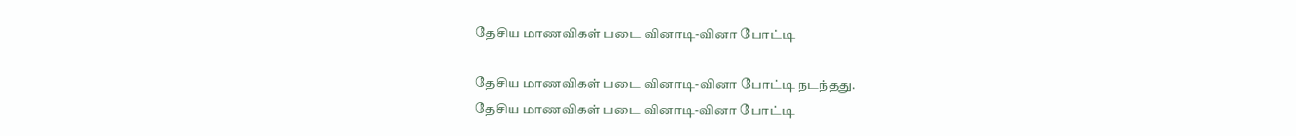தேசிய மாணவிகள் படை வினாடி-வினா போட்டி

தேசிய மாணவிகள் படை வினாடி-வினா போட்டி நடந்தது.
தேசிய மாணவிகள் படை வினாடி-வினா போட்டி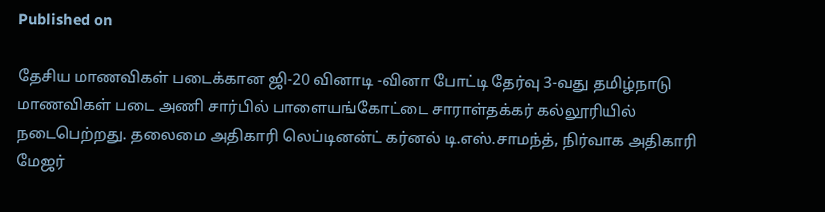Published on

தேசிய மாணவிகள் படைக்கான ஜி-20 வினாடி -வினா போட்டி தேர்வு 3-வது தமிழ்நாடு மாணவிகள் படை அணி சார்பில் பாளையங்கோட்டை சாராள்தக்கர் கல்லூரியில் நடைபெற்றது. தலைமை அதிகாரி லெப்டினன்ட் கர்னல் டி.எஸ்.சாமந்த், நிர்வாக அதிகாரி மேஜர்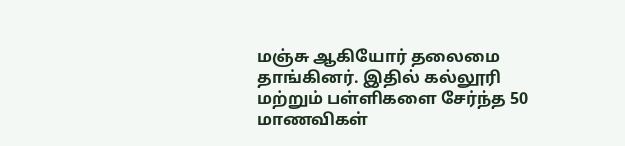மஞ்சு ஆகியோர் தலைமை தாங்கினர். இதில் கல்லூரி மற்றும் பள்ளிகளை சேர்ந்த 50 மாணவிகள்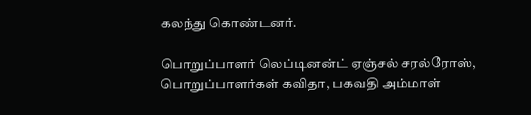கலந்து கொண்டனர்.

பொறுப்பாளர் லெப்டினன்ட் ஏஞ்சல் சரல்ரோஸ், பொறுப்பாளர்கள் கவிதா, பகவதி அம்மாள்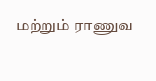மற்றும் ராணுவ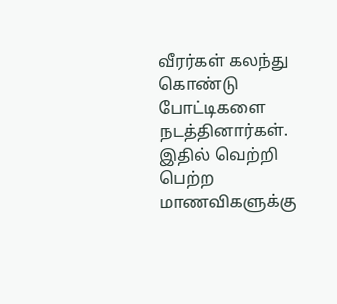வீரர்கள் கலந்து கொண்டு போட்டிகளை நடத்தினார்கள். இதில் வெற்றி பெற்ற மாணவிகளுக்கு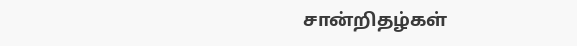சான்றிதழ்கள்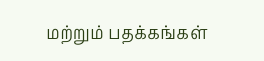மற்றும் பதக்கங்கள்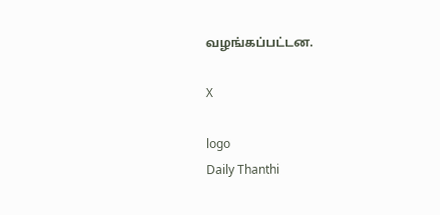வழங்கப்பட்டன.

X

logo
Daily Thanthi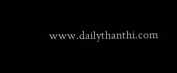www.dailythanthi.com